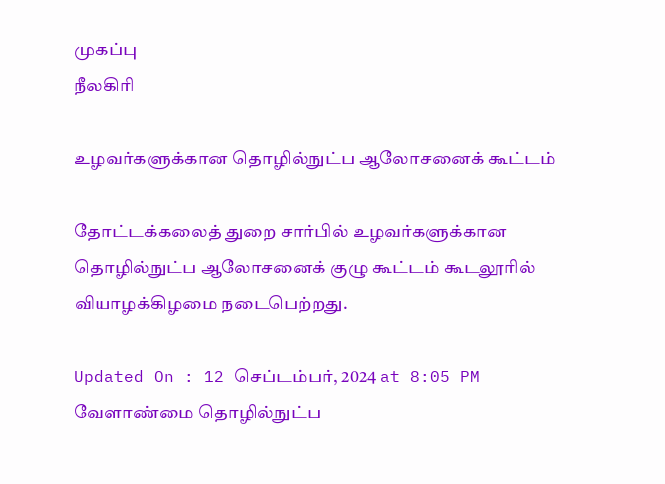முகப்பு
நீலகிரி

உழவர்களுக்கான தொழில்நுட்ப ஆலோசனைக் கூட்டம்

தோட்டக்கலைத் துறை சார்பில் உழவர்களுக்கான தொழில்நுட்ப ஆலோசனைக் குழு கூட்டம் கூடலூரில் வியாழக்கிழமை நடைபெற்றது.

Updated On : 12 செப்டம்பர், 2024 at 8:05 PM
வேளாண்மை தொழில்நுட்ப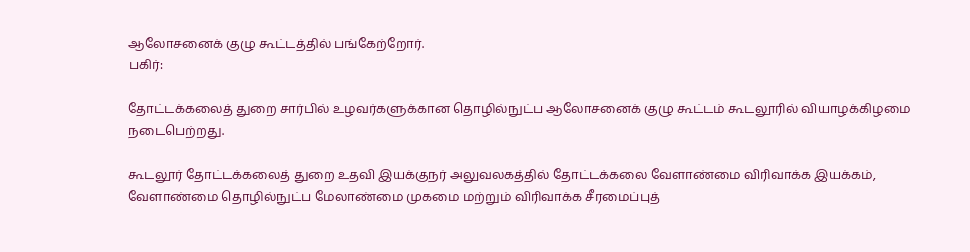ஆலோசனைக் குழு கூட்டத்தில் பங்கேற்றோர்.
பகிர்:

தோட்டக்கலைத் துறை சார்பில் உழவர்களுக்கான தொழில்நுட்ப ஆலோசனைக் குழு கூட்டம் கூடலூரில் வியாழக்கிழமை நடைபெற்றது.

கூடலூர் தோட்டக்கலைத் துறை உதவி இயக்குநர் அலுவலகத்தில் தோட்டக்கலை வேளாண்மை விரிவாக்க இயக்கம், வேளாண்மை தொழில்நுட்ப மேலாண்மை முகமை மற்றும் விரிவாக்க சீரமைப்புத்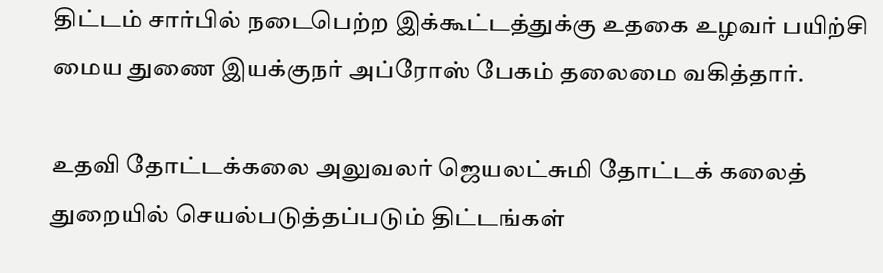திட்டம் சார்பில் நடைபெற்ற இக்கூட்டத்துக்கு உதகை உழவர் பயிற்சி மைய துணை இயக்குநர் அப்ரோஸ் பேகம் தலைமை வகித்தார்.

உதவி தோட்டக்கலை அலுவலர் ஜெயலட்சுமி தோட்டக் கலைத் துறையில் செயல்படுத்தப்படும் திட்டங்கள்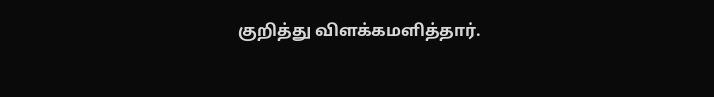குறித்து விளக்கமளித்தார்.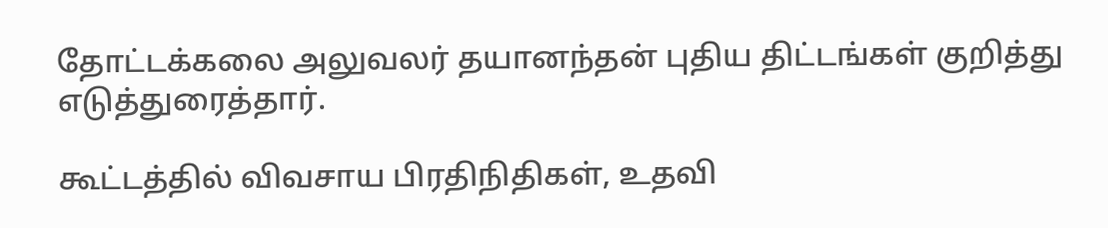தோட்டக்கலை அலுவலர் தயானந்தன் புதிய திட்டங்கள் குறித்து எடுத்துரைத்தார்.

கூட்டத்தில் விவசாய பிரதிநிதிகள், உதவி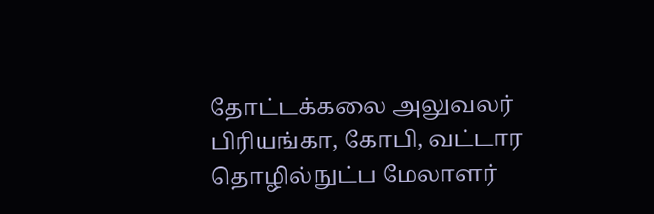தோட்டக்கலை அலுவலர் பிரியங்கா, கோபி, வட்டார தொழில்நுட்ப மேலாளர்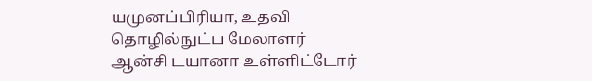யமுனப்பிரியா, உதவி தொழில்நுட்ப மேலாளர் ஆன்சி டயானா உள்ளிட்டோர்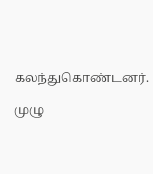கலந்துகொண்டனர்.

முழு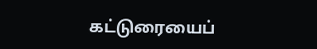கட்டுரையைப்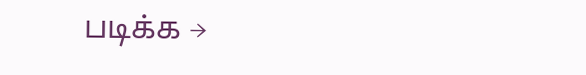படிக்க →